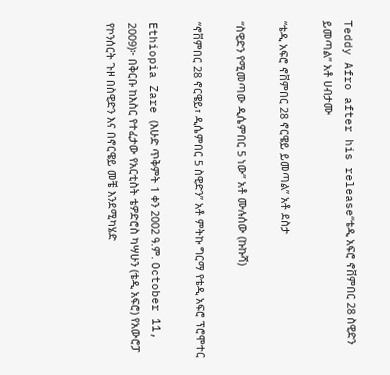Teddy Afro after his release“ቴዲ አፍሮ ኖቨምበር 28 ስዊድን ይመጣል” አቶ ሀብታሙ

“ቴዲ አፍሮ ኖቨምበር 28 ኖርዌይ ይመጣል” አቶ ደስታ

“ስዊድን የሚመጣው ዲሴምበር 5 ነው” አቶ ሙሉሰው (ኩኩሻ)

“ኖቨምበር 28 ኖርዌይ፣ ዲሴምበር 5 ስዊድን” አቶ ምትኩ ግርማ የቴዲ አፍሮ ፕሮሞተር

Ethiopia Zare (እሁድ ጥቅምት 1 ቀን 2002 ዓ.ም. October 11, 2009)፦ በቅርቡ ከእስር የተፈታው የአርቲስት ቴዎድሮስ ካሣሁን (ቴዲ አፍሮ) የአውሮፓ የኮንሰርት ጉዞ በስዊድን እና በኖርዌይ መቼ እንደሚካሄድ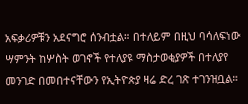አፍቃሪዎቹን አደናግሮ ሰንብቷል። በተለይም በዚህ ባሳለፍነው ሣምንት ከሦስት ወገኖች የተለያዩ ማስታወቂያዎች በተለያየ መንገድ በመበተናቸውን የኢትዮጵያ ዛሬ ድረ ገጽ ተገንዝቧል።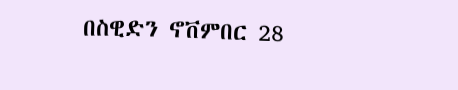በስዊድን ኖቨምበር 28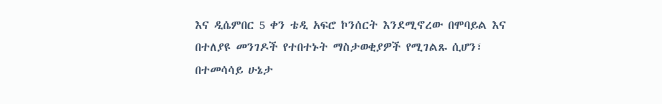እና ዲሴምበር 5 ቀን ቴዲ አፍሮ ኮንሰርት እንደሚኖረው በሞባይል እና በተለያዩ መንገዶች የተበተኑት ማስታወቂያዎች የሚገልጹ ሲሆን፣ በተመሳሳይ ሁኔታ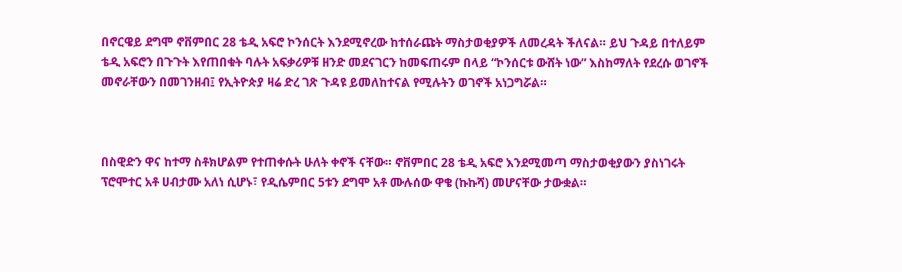በኖርዌይ ደግሞ ኖቨምበር 28 ቴዲ አፍሮ ኮንሰርት እንደሚኖረው ከተሰራጩት ማስታወቂያዎች ለመረዳት ችለናል። ይህ ጉዳይ በተለይም ቴዲ አፍሮን በጉጉት እየጠበቁት ባሉት አፍቃሪዎቹ ዘንድ መደናገርን ከመፍጠሩም በላይ “ኮንሰርቱ ውሸት ነው” እስከማለት የደረሱ ወገኖች መኖራቸውን በመገንዘብ፤ የኢትዮጵያ ዛሬ ድረ ገጽ ጉዳዩ ይመለከተናል የሚሉትን ወገኖች አነጋግሯል።



በስዊድን ዋና ከተማ ስቶክሆልም የተጠቀሱት ሁለት ቀኖች ናቸው። ኖቨምበር 28 ቴዲ አፍሮ እንደሚመጣ ማስታወቂያውን ያስነገሩት ፕሮሞተር አቶ ሀብታሙ አለነ ሲሆኑ፣ የዲሴምበር 5ቱን ደግሞ አቶ ሙሉሰው ዋቄ (ኩኩሻ) መሆናቸው ታውቋል።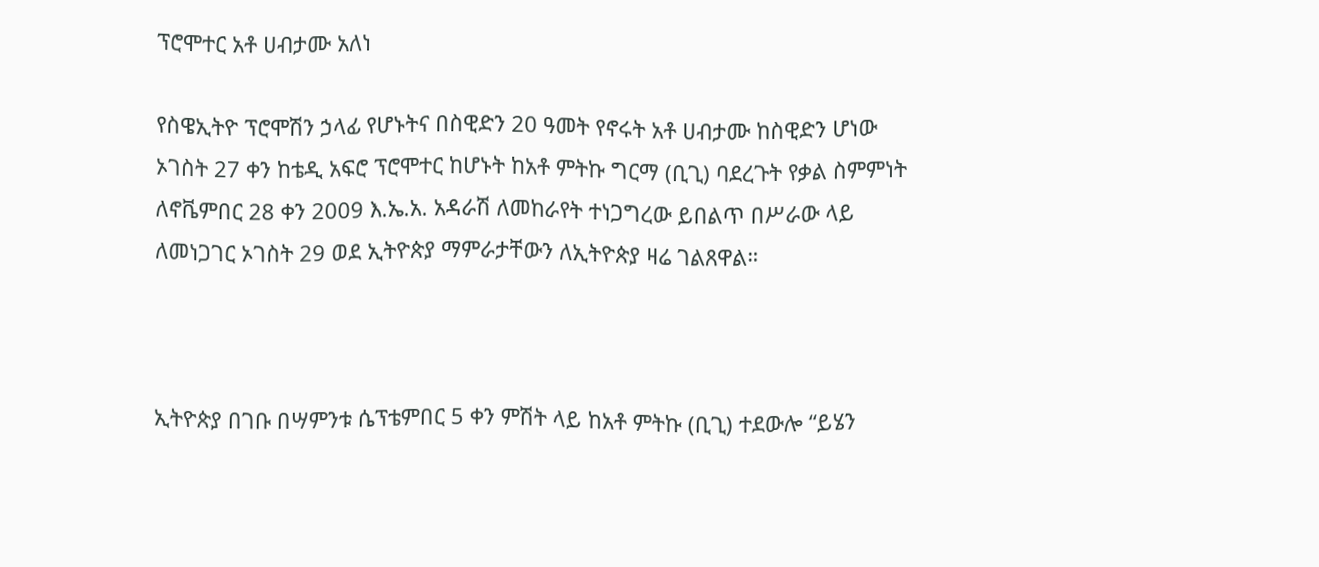ፕሮሞተር አቶ ሀብታሙ አለነ

የስዌኢትዮ ፕሮሞሽን ኃላፊ የሆኑትና በስዊድን 20 ዓመት የኖሩት አቶ ሀብታሙ ከስዊድን ሆነው ኦገስት 27 ቀን ከቴዲ አፍሮ ፕሮሞተር ከሆኑት ከአቶ ምትኩ ግርማ (ቢጊ) ባደረጉት የቃል ስምምነት ለኖቬምበር 28 ቀን 2009 እ.ኤ.አ. አዳራሽ ለመከራየት ተነጋግረው ይበልጥ በሥራው ላይ ለመነጋገር ኦገስት 29 ወደ ኢትዮጵያ ማምራታቸውን ለኢትዮጵያ ዛሬ ገልጸዋል።



ኢትዮጵያ በገቡ በሣምንቱ ሴፕቴምበር 5 ቀን ምሽት ላይ ከአቶ ምትኩ (ቢጊ) ተደውሎ “ይሄን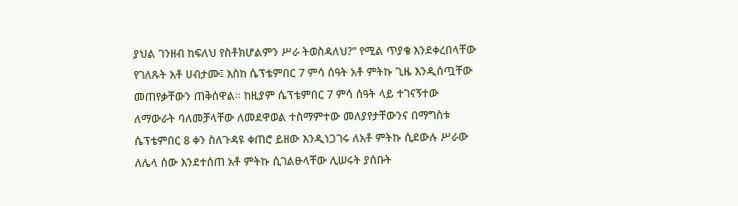ያህል ገንዘብ ከፍለህ የስቶክሆልምን ሥራ ትወስዳለህ?” የሚል ጥያቄ እንደቀረበላቸው የገለጹት አቶ ሀብታሙ፤ እስከ ሴፕቴምበር 7 ምሳ ሰዓት አቶ ምትኩ ጊዜ እንዲሰጧቸው መጠየቃቸውን ጠቅሰዋል። ከዚያም ሴፕቴምበር 7 ምሳ ሰዓት ላይ ተገናኝተው ለማውራት ባለመቻላቸው ለመደዋወል ተስማምተው መለያየታቸውንና በማግስቱ ሴፕቴምበር 8 ቀን ስለጉዳዩ ቀጠሮ ይዘው እንዲነጋገሩ ለአቶ ምትኩ ሲደውሉ ሥራው ለሌላ ሰው እንደተሰጠ አቶ ምትኩ ሲገልፁላቸው ሊሠሩት ያሰቡት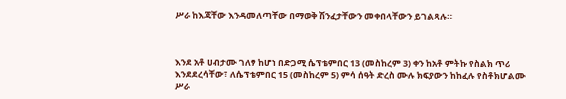ሥራ ከእጃቸው እንዳመለጣቸው በማወቅ ሽንፈታቸውን መቀበላቸውን ይገልጻሉ።



እንደ አቶ ሀብታሙ ገለፃ ከሆነ በድጋሚ ሴፕቴምበር 13 (መስከረም 3) ቀን ከአቶ ምትኩ የስልክ ጥሪ እንደደረሳቸው፣ ለሴፕቴምበር 15 (መስከረም 5) ምሳ ሰዓት ድረስ ሙሉ ክፍያውን ከከፈሉ የስቶክሆልሙ ሥራ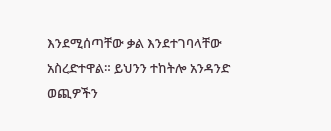እንደሚሰጣቸው ቃል እንደተገባላቸው አስረድተዋል። ይህንን ተከትሎ አንዳንድ ወጪዎችን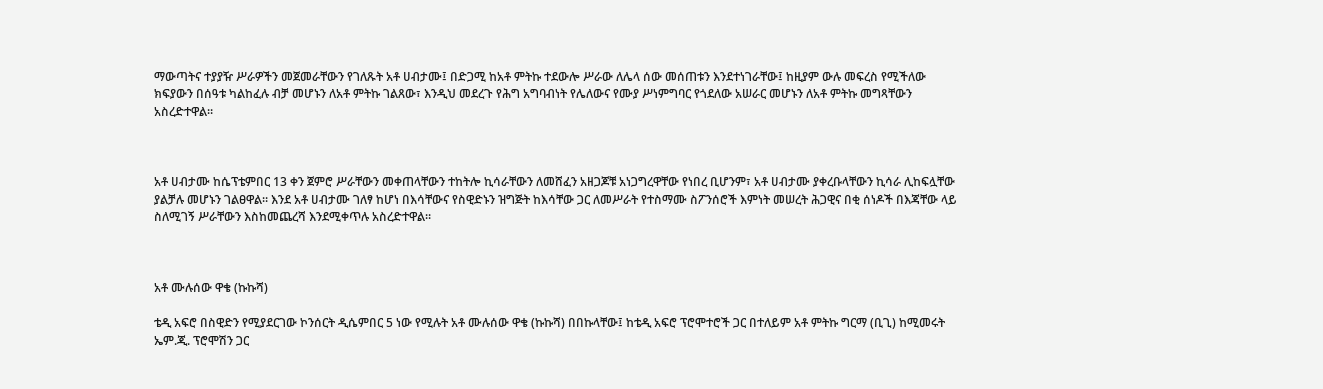ማውጣትና ተያያዥ ሥራዎችን መጀመራቸውን የገለጹት አቶ ሀብታሙ፤ በድጋሚ ከአቶ ምትኩ ተደውሎ ሥራው ለሌላ ሰው መሰጠቱን እንደተነገራቸው፤ ከዚያም ውሉ መፍረስ የሚችለው ክፍያውን በሰዓቱ ካልከፈሉ ብቻ መሆኑን ለአቶ ምትኩ ገልጸው፣ እንዲህ መደረጉ የሕግ አግባብነት የሌለውና የሙያ ሥነምግባር የጎደለው አሠራር መሆኑን ለአቶ ምትኩ መግጻቸውን አስረድተዋል።



አቶ ሀብታሙ ከሴፕቴምበር 13 ቀን ጀምሮ ሥራቸውን መቀጠላቸውን ተከትሎ ኪሳራቸውን ለመሸፈን አዘጋጆቹ አነጋግረዋቸው የነበረ ቢሆንም፣ አቶ ሀብታሙ ያቀረቡላቸውን ኪሳራ ሊከፍሏቸው ያልቻሉ መሆኑን ገልፀዋል። እንደ አቶ ሀብታሙ ገለፃ ከሆነ በእሳቸውና የስዊድኑን ዝግጅት ከእሳቸው ጋር ለመሥራት የተስማሙ ስፖንሰሮች እምነት መሠረት ሕጋዊና በቂ ሰነዶች በእጃቸው ላይ ስለሚገኝ ሥራቸውን እስከመጨረሻ እንደሚቀጥሉ አስረድተዋል።



አቶ ሙሉሰው ዋቄ (ኩኩሻ)

ቴዲ አፍሮ በስዊድን የሚያደርገው ኮንሰርት ዲሴምበር 5 ነው የሚሉት አቶ ሙሉሰው ዋቄ (ኩኩሻ) በበኩላቸው፤ ከቴዲ አፍሮ ፕሮሞተሮች ጋር በተለይም አቶ ምትኩ ግርማ (ቢጊ) ከሚመሩት ኤም.ጂ. ፕሮሞሽን ጋር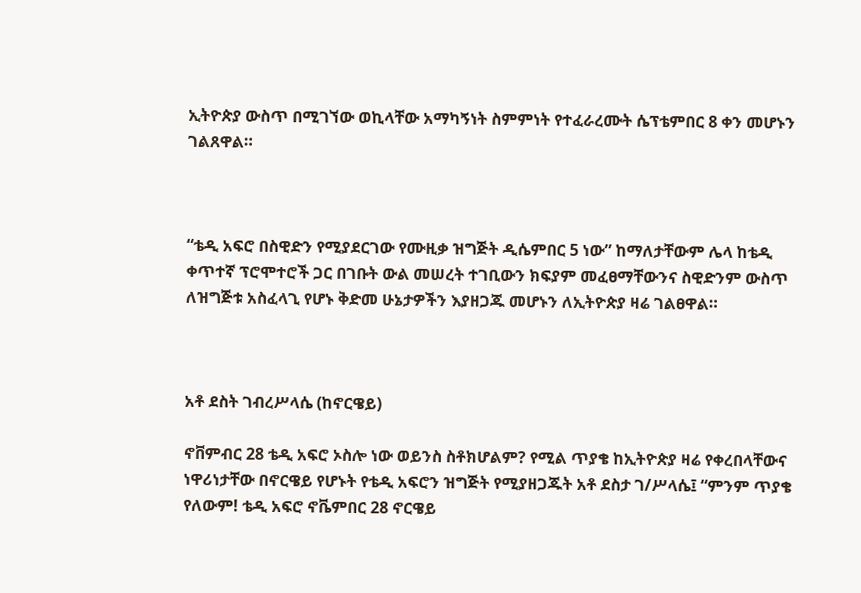ኢትዮጵያ ውስጥ በሚገኘው ወኪላቸው አማካኝነት ስምምነት የተፈራረሙት ሴፕቴምበር 8 ቀን መሆኑን ገልጸዋል።



“ቴዲ አፍሮ በስዊድን የሚያደርገው የሙዚቃ ዝግጅት ዲሴምበር 5 ነው” ከማለታቸውም ሌላ ከቴዲ ቀጥተኛ ፕሮሞተሮች ጋር በገቡት ውል መሠረት ተገቢውን ክፍያም መፈፀማቸውንና ስዊድንም ውስጥ ለዝግጅቱ አስፈላጊ የሆኑ ቅድመ ሁኔታዎችን እያዘጋጁ መሆኑን ለኢትዮጵያ ዛሬ ገልፀዋል።



አቶ ደስት ገብረሥላሴ (ከኖርዌይ)

ኖቨምብር 28 ቴዲ አፍሮ ኦስሎ ነው ወይንስ ስቶክሆልም? የሚል ጥያቄ ከኢትዮጵያ ዛሬ የቀረበላቸውና ነዋሪነታቸው በኖርዌይ የሆኑት የቴዲ አፍሮን ዝግጅት የሚያዘጋጁት አቶ ደስታ ገ/ሥላሴ፤ “ምንም ጥያቄ የለውም! ቴዲ አፍሮ ኖቬምበር 28 ኖርዌይ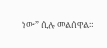ነው” ሲሉ መልሰዋል።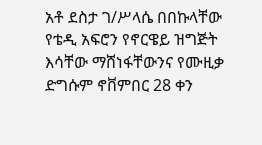አቶ ደስታ ገ/ሥላሴ በበኩላቸው የቴዲ አፍሮን የኖርዌይ ዝግጅት እሳቸው ማሸነፋቸውንና የሙዚቃ ድግሱም ኖቨምበር 28 ቀን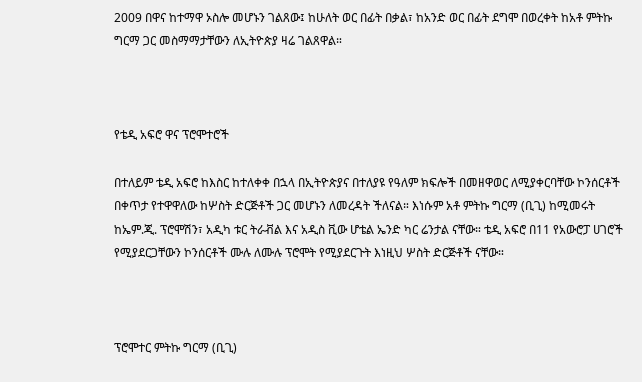2009 በዋና ከተማዋ ኦስሎ መሆኑን ገልጸው፤ ከሁለት ወር በፊት በቃል፣ ከአንድ ወር በፊት ደግሞ በወረቀት ከአቶ ምትኩ ግርማ ጋር መስማማታቸውን ለኢትዮጵያ ዛሬ ገልጸዋል።



የቴዲ አፍሮ ዋና ፕሮሞተሮች

በተለይም ቴዲ አፍሮ ከእስር ከተለቀቀ በኋላ በኢትዮጵያና በተለያዩ የዓለም ክፍሎች በመዘዋወር ለሚያቀርባቸው ኮንሰርቶች በቀጥታ የተዋዋለው ከሦስት ድርጅቶች ጋር መሆኑን ለመረዳት ችለናል። እነሱም አቶ ምትኩ ግርማ (ቢጊ) ከሚመሩት ከኤም.ጂ. ፕሮሞሽን፣ አዲካ ቱር ትራቭል እና አዲስ ቪው ሆቴል ኤንድ ካር ሬንታል ናቸው። ቴዲ አፍሮ በ11 የአውሮፓ ሀገሮች የሚያደርጋቸውን ኮንሰርቶች ሙሉ ለሙሉ ፕሮሞት የሚያደርጉት እነዚህ ሦስት ድርጅቶች ናቸው።



ፕሮሞተር ምትኩ ግርማ (ቢጊ)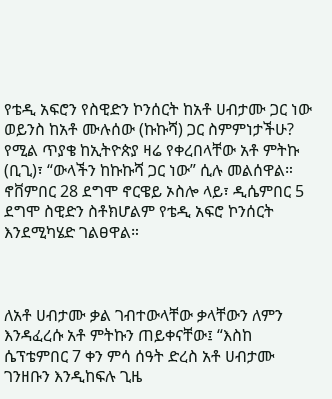የቴዲ አፍሮን የስዊድን ኮንሰርት ከአቶ ሀብታሙ ጋር ነው ወይንስ ከአቶ ሙሉሰው (ኩኩሻ) ጋር ስምምነታችሁ? የሚል ጥያቄ ከኢትዮጵያ ዛሬ የቀረበላቸው አቶ ምትኩ (ቢጊ)፣ “ውላችን ከኩኩሻ ጋር ነው” ሲሉ መልሰዋል። ኖቨምበር 28 ደግሞ ኖርዌይ ኦስሎ ላይ፣ ዲሴምበር 5 ደግሞ ስዊድን ስቶክሆልም የቴዲ አፍሮ ኮንሰርት እንደሚካሄድ ገልፀዋል።



ለአቶ ሀብታሙ ቃል ገብተውላቸው ቃላቸውን ለምን እንዳፈረሱ አቶ ምትኩን ጠይቀናቸው፤ “እስከ ሴፕቴምበር 7 ቀን ምሳ ሰዓት ድረስ አቶ ሀብታሙ ገንዘቡን እንዲከፍሉ ጊዜ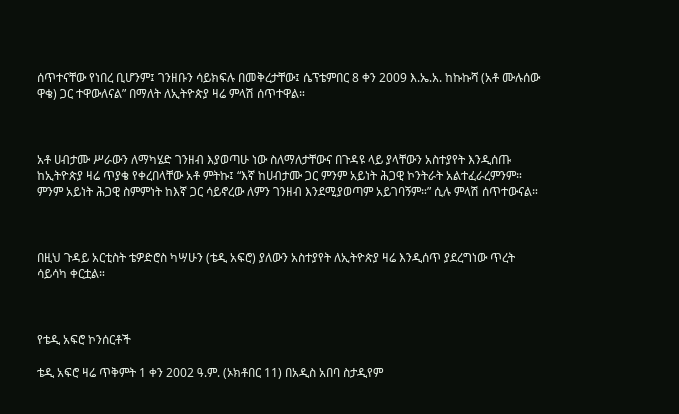ሰጥተናቸው የነበረ ቢሆንም፤ ገንዘቡን ሳይክፍሉ በመቅረታቸው፤ ሴፕቴምበር 8 ቀን 2009 እ.ኤ.አ. ከኩኩሻ (አቶ ሙሉሰው ዋቄ) ጋር ተዋውለናል” በማለት ለኢትዮጵያ ዛሬ ምላሽ ሰጥተዋል።



አቶ ሀብታሙ ሥራውን ለማካሄድ ገንዘብ እያወጣሁ ነው ስለማለታቸውና በጉዳዩ ላይ ያላቸውን አስተያየት እንዲሰጡ ከኢትዮጵያ ዛሬ ጥያቄ የቀረበላቸው አቶ ምትኩ፤ “እኛ ከሀብታሙ ጋር ምንም አይነት ሕጋዊ ኮንትራት አልተፈራረምንም። ምንም አይነት ሕጋዊ ስምምነት ከእኛ ጋር ሳይኖረው ለምን ገንዘብ እንደሚያወጣም አይገባኝም።” ሲሉ ምላሽ ሰጥተውናል።



በዚህ ጉዳይ አርቲስት ቴዎድሮስ ካሣሁን (ቴዲ አፍሮ) ያለውን አስተያየት ለኢትዮጵያ ዛሬ እንዲሰጥ ያደረግነው ጥረት ሳይሳካ ቀርቷል።



የቴዲ አፍሮ ኮንሰርቶች

ቴዲ አፍሮ ዛሬ ጥቅምት 1 ቀን 2002 ዓ.ም. (ኦክቶበር 11) በአዲስ አበባ ስታዲየም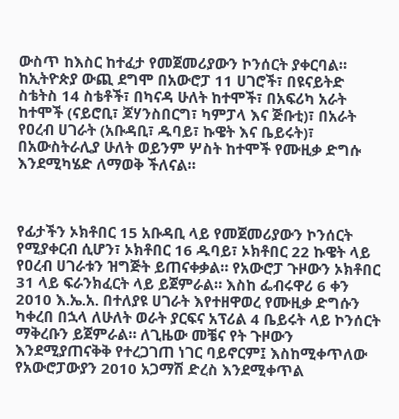ውስጥ ከእስር ከተፈታ የመጀመሪያውን ኮንሰርት ያቀርባል። ከኢትዮጵያ ውጪ ደግሞ በአውሮፓ 11 ሀገሮች፣ በዩናይትድ ስቴትስ 14 ስቴቶች፣ በካናዳ ሁለት ከተሞች፣ በአፍሪካ አራት ከተሞች (ናይሮቢ፣ ጆሃንስበርግ፣ ካምፓላ እና ጅቡቲ)፣ በአራት የዐረብ ሀገራት (አቡዳቢ፣ ዱባይ፣ ኩዌት እና ቤይሩት)፣ በአውስትራሊያ ሁለት ወይንም ሦስት ከተሞች የሙዚቃ ድግሱ እንደሚካሄድ ለማወቅ ችለናል።



የፊታችን ኦክቶበር 15 አቡዳቢ ላይ የመጀመሪያውን ኮንሰርት የሚያቀርብ ሲሆን፣ ኦክቶበር 16 ዱባይ፣ ኦክቶበር 22 ኩዌት ላይ የዐረብ ሀገራቱን ዝግጅት ይጠናቀቃል። የአውሮፓ ጉዞውን ኦክቶበር 31 ላይ ፍራንክፈርት ላይ ይጀምራል። እስከ ፌብሩዋሪ 6 ቀን 2010 እ.ኤ.አ. በተለያዩ ሀገራት እየተዘዋወረ የሙዚቃ ድግሱን ካቀረበ በኋላ ለሁለት ወራት ያርፍና አፕሪል 4 ቤይሩት ላይ ኮንሰርት ማቅረቡን ይጀምራል። ለጊዜው መቼና የት ጉዞውን እንደሚያጠናቅቅ የተረጋገጠ ነገር ባይኖርም፤ እስከሚቀጥለው የአውሮፓውያን 2010 አጋማሽ ድረስ እንደሚቀጥል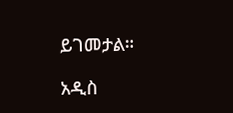ይገመታል።

አዲስ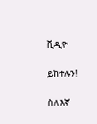ቪዲዮ

ይከተሉን!

ስለእኛ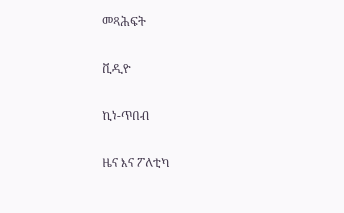መጻሕፍት

ቪዲዮ

ኪነ-ጥበብ

ዜና እና ፖለቲካ